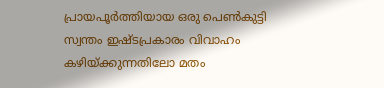പ്രായപൂര്‍ത്തിയായ ഒരു പെണ്‍കുട്ടി സ്വന്തം ഇഷ്ടപ്രകാരം വിവാഹം കഴിയ്ക്കുന്നതിലോ മതം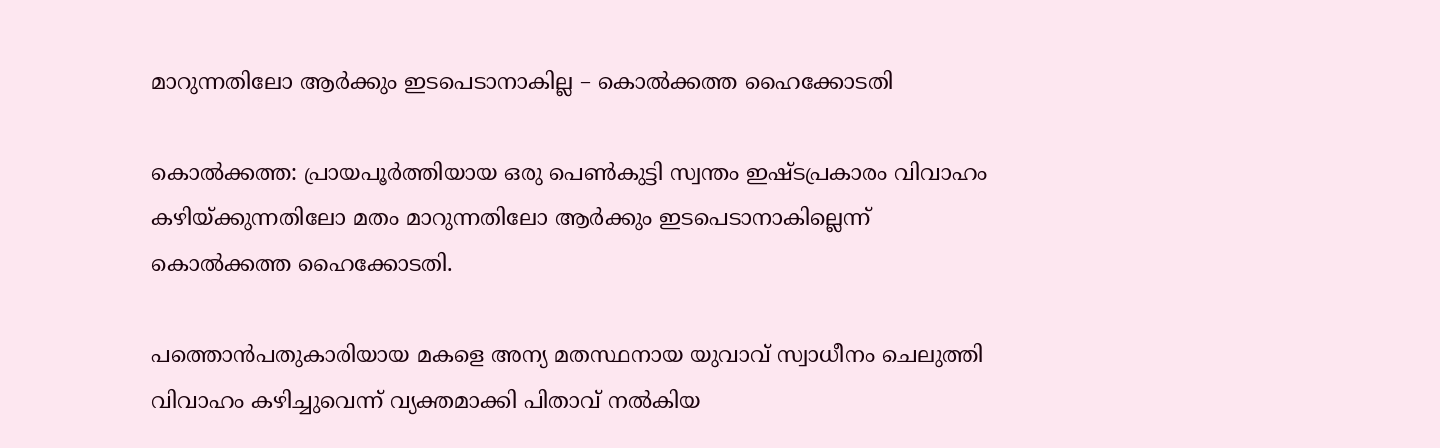മാറുന്നതിലോ ആര്‍ക്കും ഇടപെടാനാകില്ല – കൊല്‍ക്കത്ത ഹൈക്കോടതി

കൊല്‍ക്കത്ത: പ്രായപൂര്‍ത്തിയായ ഒരു പെണ്‍കുട്ടി സ്വന്തം ഇഷ്ടപ്രകാരം വിവാഹം കഴിയ്ക്കുന്നതിലോ മതം മാറുന്നതിലോ ആര്‍ക്കും ഇടപെടാനാകില്ലെന്ന് കൊല്‍ക്കത്ത ഹൈക്കോടതി.

പത്തൊന്‍പതുകാരിയായ മകളെ അന്യ മതസ്ഥനായ യുവാവ് സ്വാധീനം ചെലുത്തി വിവാഹം കഴിച്ചുവെന്ന് വ്യക്തമാക്കി പിതാവ് നല്‍കിയ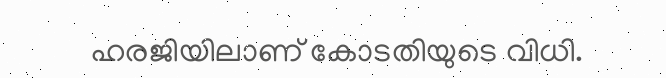ഹരജിയിലാണ് കോടതിയുടെ വിധി.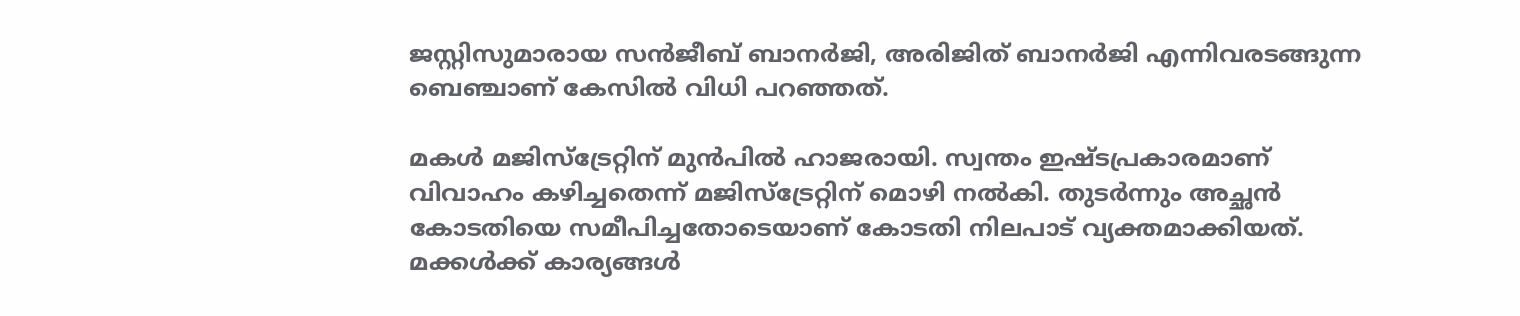ജസ്റ്റിസുമാരായ സന്‍ജീബ് ബാനര്‍ജി, അരിജിത് ബാനര്‍ജി എന്നിവരടങ്ങുന്ന ബെഞ്ചാണ് കേസില്‍ വിധി പറഞ്ഞത്.

മകൾ മജിസ്ട്രേറ്റിന് മുന്‍പില്‍ ഹാജരായി. സ്വന്തം ഇഷ്ടപ്രകാരമാണ് വിവാഹം കഴിച്ചതെന്ന് മജിസ്ട്രേറ്റിന് മൊഴി നല്‍കി. തുടർന്നും അച്ഛന്‍ കോടതിയെ സമീപിച്ചതോടെയാണ് കോടതി നിലപാട് വ്യക്തമാക്കിയത്.
മക്കൾക്ക് കാര്യങ്ങൾ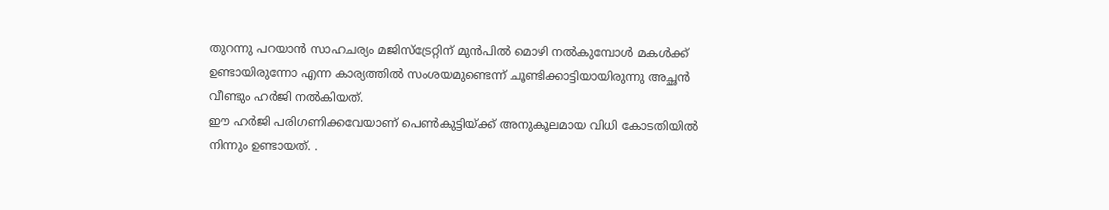തുറന്നു പറയാൻ സാഹചര്യം മജിസ്ട്രേറ്റിന് മുന്‍പില്‍ മൊഴി നല്‍കുമ്പോള്‍ മകൾക്ക് ഉണ്ടായിരുന്നോ എന്ന കാര്യത്തില്‍ സംശയമുണ്ടെന്ന് ചൂണ്ടിക്കാട്ടിയായിരുന്നു അച്ഛൻ വീണ്ടും ഹര്‍ജി നൽകിയത്.
ഈ ഹര്‍ജി പരിഗണിക്കവേയാണ് പെണ്‍കുട്ടിയ്ക്ക് അനുകൂലമായ വിധി കോടതിയില്‍ നിന്നും ഉണ്ടായത്. .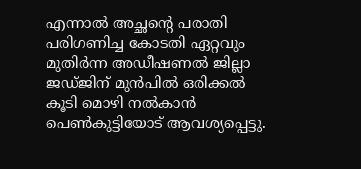എന്നാൽ അച്ഛന്റെ പരാതി പരിഗണിച്ച കോടതി ഏറ്റവും മുതിര്‍ന്ന അഡീഷണല്‍ ജില്ലാ ജഡ്ജിന് മുന്‍പില്‍ ഒരിക്കല്‍ കൂടി മൊഴി നല്‍കാന്‍ പെണ്‍കുട്ടിയോട് ആവശ്യപ്പെട്ടു.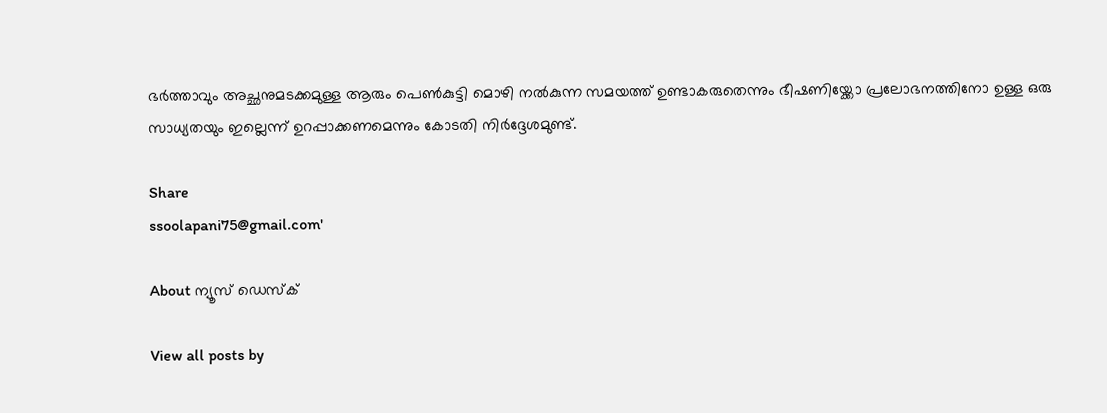ഭര്‍ത്താവും അച്ഛനുമടക്കമുള്ള ആരും പെണ്‍കുട്ടി മൊഴി നല്‍കുന്ന സമയത്ത് ഉണ്ടാകരുതെന്നും ഭീഷണിയ്ക്കോ പ്രലോഭനത്തിനോ ഉള്ള ഒരു സാധ്യതയും ഇല്ലെന്ന് ഉറപ്പാക്കണമെന്നും കോടതി നിർദ്ദേശമുണ്ട്.

Share
ssoolapani75@gmail.com'

About ന്യൂസ് ഡെസ്ക്

View all posts by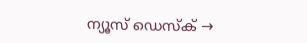ന്യൂസ് ഡെസ്ക് →